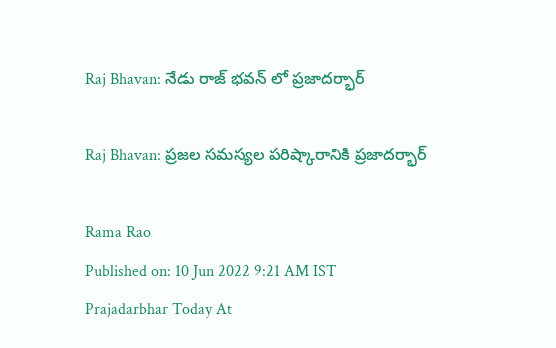Raj Bhavan: నేడు రాజ్ భవన్ లో ప్రజాదర్భార్

Raj Bhavan: ప్రజల సమస్యల పరిష్కారానికి ప్రజాదర్భార్

Rama Rao
Published on: 10 Jun 2022 9:21 AM IST
Prajadarbhar Today At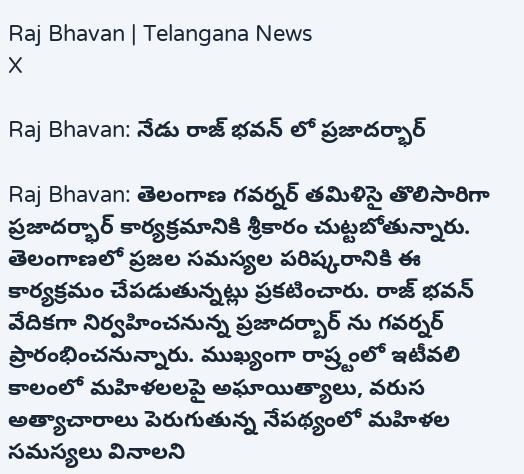Raj Bhavan | Telangana News
X

Raj Bhavan: నేడు రాజ్ భవన్ లో ప్రజాదర్భార్

Raj Bhavan: తెలంగాణ గవర్నర్ తమిళిసై తొలిసారిగా ప్రజాదర్భార్ కార్యక్రమానికి శ్రీకారం చుట్టబోతున్నారు. తెలంగాణలో ప్రజల సమస్యల పరిష్కరానికి ఈ కార్యక్రమం చేపడుతున్నట్లు ప్రకటించారు. రాజ్ భవన్ వేదికగా నిర్వహించనున్న ప్రజాదర్బార్ ను గవర్నర్ ప్రారంభించనున్నారు. ముఖ్యంగా రాష్ర్టంలో ఇటీవలి కాలంలో మహిళలలపై అఘాయిత్యాలు, వరుస అత్యాచారాలు పెరుగుతున్న నేపథ్యంలో మహిళల సమస్యలు వినాలని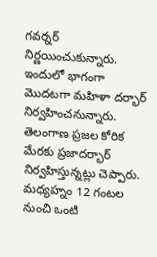గవర్నర్ నిర్ణయించుకున్నారు. ఇందులో భాగంగా మొదటగా మహిళా దర్భార్ నిర్వహించనున్నారు. తెలంగాణ ప్రజల కోరిక మేరకు ప్రజాదర్భార్ నిర్వహిస్తున్నట్లు చెప్పారు. మధ్యహ్నం 12 గంటల నుంచి ఒంటి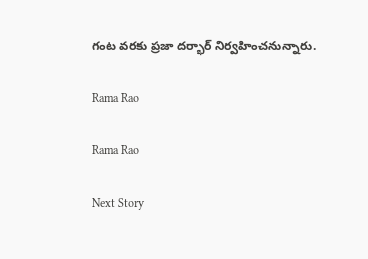గంట వరకు ప్రజా దర్భార్ నిర్వహించనున్నారు.

Rama Rao

Rama Rao

Next Story